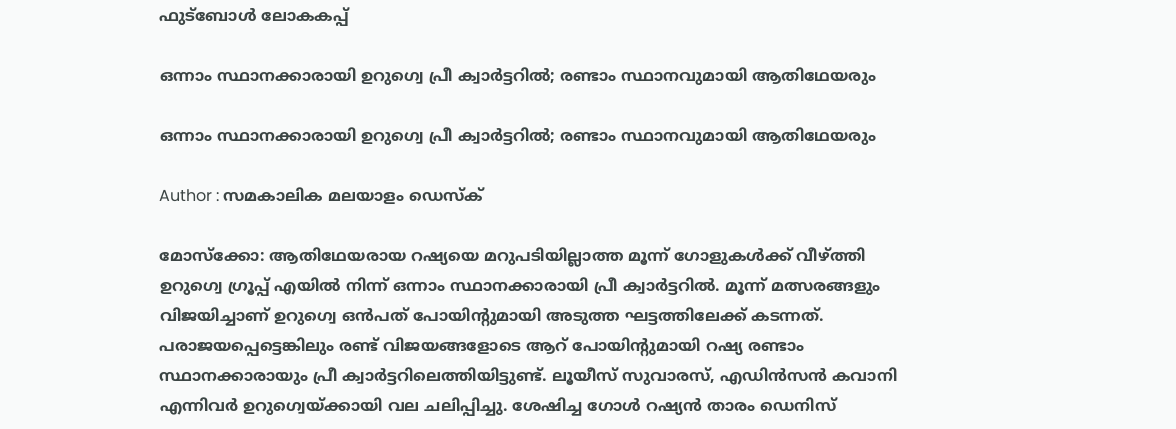ഫുട്ബോൾ ലോകകപ്പ്

ഒന്നാം സ്ഥാനക്കാരായി ഉറുഗ്വെ പ്രീ ക്വാര്‍ട്ടറില്‍; രണ്ടാം സ്ഥാനവുമായി ആതിഥേയരും

ഒന്നാം സ്ഥാനക്കാരായി ഉറുഗ്വെ പ്രീ ക്വാര്‍ട്ടറില്‍; രണ്ടാം സ്ഥാനവുമായി ആതിഥേയരും

Author : സമകാലിക മലയാളം ഡെസ്ക്

മോസ്‌ക്കോ: ആതിഥേയരായ റഷ്യയെ മറുപടിയില്ലാത്ത മൂന്ന് ഗോളുകള്‍ക്ക് വീഴ്ത്തി ഉറുഗ്വെ ഗ്രൂപ്പ് എയില്‍ നിന്ന് ഒന്നാം സ്ഥാനക്കാരായി പ്രീ ക്വാര്‍ട്ടറില്‍. മൂന്ന് മത്സരങ്ങളും വിജയിച്ചാണ് ഉറുഗ്വെ ഒന്‍പത് പോയിന്റുമായി അടുത്ത ഘട്ടത്തിലേക്ക് കടന്നത്. പരാജയപ്പെട്ടെങ്കിലും രണ്ട് വിജയങ്ങളോടെ ആറ് പോയിന്റുമായി റഷ്യ രണ്ടാം സ്ഥാനക്കാരായും പ്രീ ക്വാര്‍ട്ടറിലെത്തിയിട്ടുണ്ട്. ലൂയീസ് സുവാരസ്, എഡിന്‍സന്‍ കവാനി എന്നിവര്‍ ഉറുഗ്വെയ്ക്കായി വല ചലിപ്പിച്ചു. ശേഷിച്ച ഗോള്‍ റഷ്യന്‍ താരം ഡെനിസ്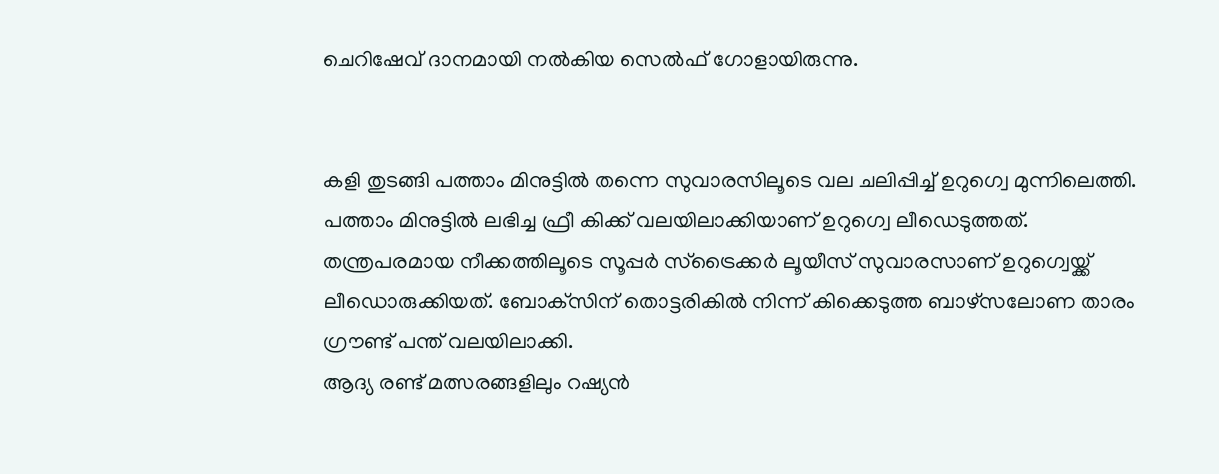ചെറിഷേവ് ദാനമായി നല്‍കിയ സെല്‍ഫ് ഗോളായിരുന്നു.


കളി തുടങ്ങി പത്താം മിനുട്ടില്‍ തന്നെ സുവാരസിലൂടെ വല ചലിപ്പിച്ച് ഉറുഗ്വെ മുന്നിലെത്തി. പത്താം മിനുട്ടില്‍ ലഭിച്ച ഫ്രീ കിക്ക് വലയിലാക്കിയാണ് ഉറുഗ്വെ ലീഡെടുത്തത്. തന്ത്രപരമായ നീക്കത്തിലൂടെ സൂപ്പര്‍ സ്‌ട്രൈക്കര്‍ ലൂയീസ് സുവാരസാണ് ഉറുഗ്വെയ്ക്ക് ലീഡൊരുക്കിയത്. ബോക്‌സിന് തൊട്ടരികില്‍ നിന്ന് കിക്കെടുത്ത ബാഴ്‌സലോണ താരം ഗ്രൗണ്ട് പന്ത് വലയിലാക്കി.
ആദ്യ രണ്ട് മത്സരങ്ങളിലും റഷ്യന്‍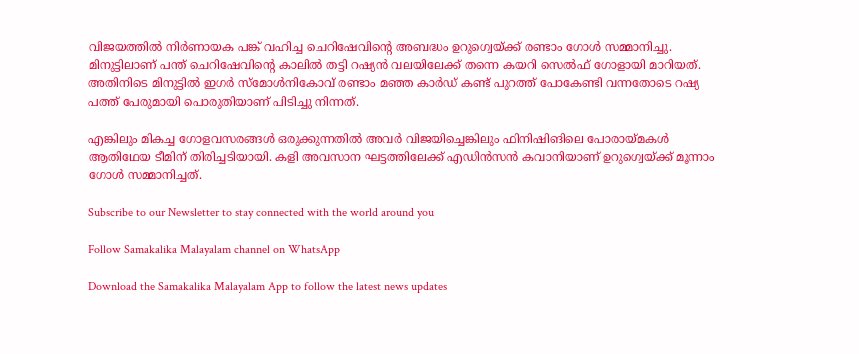വിജയത്തില്‍ നിര്‍ണായക പങ്ക് വഹിച്ച ചെറിഷേവിന്റെ അബദ്ധം ഉറുഗ്വെയ്ക്ക് രണ്ടാം ഗോള്‍ സമ്മാനിച്ചു. മിനുട്ടിലാണ് പന്ത് ചെറിഷേവിന്റെ കാലില്‍ തട്ടി റഷ്യന്‍ വലയിലേക്ക് തന്നെ കയറി സെല്‍ഫ് ഗോളായി മാറിയത്. അതിനിടെ മിനുട്ടില്‍ ഇഗര്‍ സ്‌മോള്‍നികോവ് രണ്ടാം മഞ്ഞ കാര്‍ഡ് കണ്ട് പുറത്ത് പോകേണ്ടി വന്നതോടെ റഷ്യ പത്ത് പേരുമായി പൊരുതിയാണ് പിടിച്ചു നിന്നത്.

എങ്കിലും മികച്ച ഗോളവസരങ്ങള്‍ ഒരുക്കുന്നതില്‍ അവര്‍ വിജയിച്ചെങ്കിലും ഫിനിഷിങിലെ പോരായ്മകള്‍ ആതിഥേയ ടീമിന് തിരിച്ചടിയായി. കളി അവസാന ഘട്ടത്തിലേക്ക് എഡിന്‍സന്‍ കവാനിയാണ് ഉറുഗ്വെയ്ക്ക് മൂന്നാം ഗോള്‍ സമ്മാനിച്ചത്.

Subscribe to our Newsletter to stay connected with the world around you

Follow Samakalika Malayalam channel on WhatsApp

Download the Samakalika Malayalam App to follow the latest news updates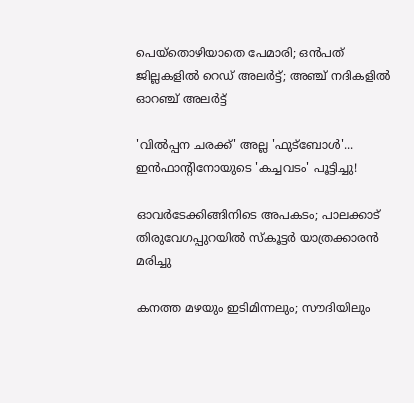പെയ്‌തൊഴിയാതെ പേമാരി; ഒന്‍പത് ജില്ലകളില്‍ റെഡ് അലര്‍ട്ട്; അഞ്ച് നദികളില്‍ ഓറഞ്ച് അലര്‍ട്ട്

'വിൽപ്പന ചരക്ക്' അല്ല 'ഫുട്ബോൾ'... ഇൻഫാന്റിനോയുടെ 'കച്ചവടം' പൂട്ടിച്ചു!

ഓവര്‍ടേക്കിങ്ങിനിടെ അപകടം; പാലക്കാട് തിരുവേഗപ്പുറയില്‍ സ്‌കൂട്ടര്‍ യാത്രക്കാരന്‍ മരിച്ചു

കനത്ത മഴയും ഇടിമിന്നലും; സൗദിയിലും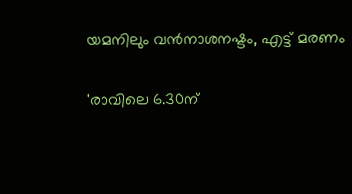യമനിലും വന്‍നാശനഷ്ടം, എട്ട് മരണം

'രാവിലെ 6.30ന്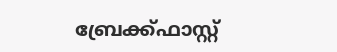ബ്രേക്ക്ഫാസ്റ്റ്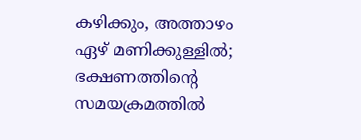കഴിക്കും, അത്താഴം ഏഴ് മണിക്കുള്ളിൽ; ഭക്ഷണത്തിന്റെ സമയക്രമത്തിൽ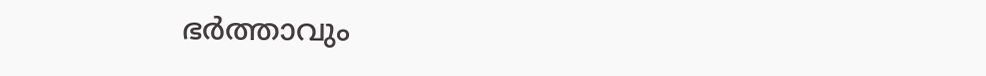ഭർത്താവും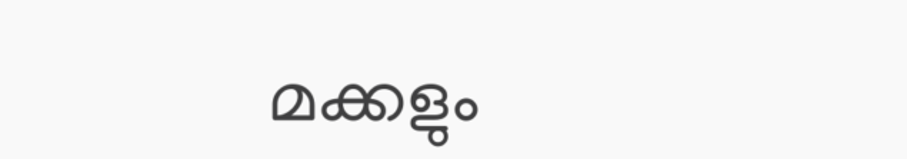മക്കളും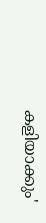കളിയാക്കും'